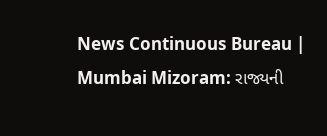News Continuous Bureau | Mumbai Mizoram: રાજ્યની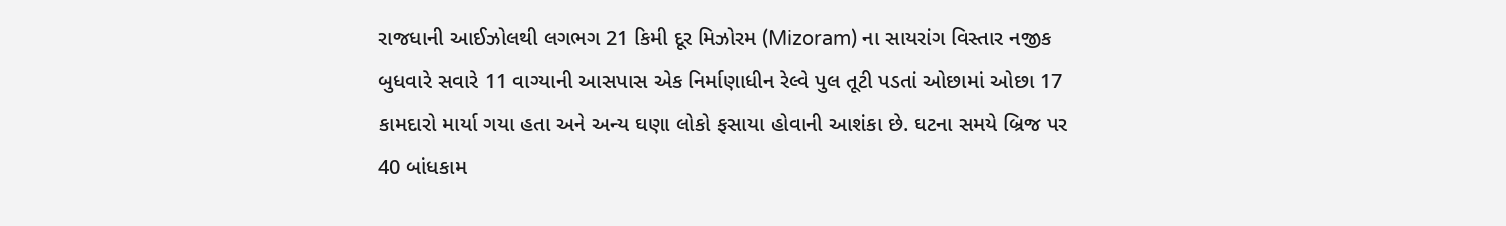રાજધાની આઈઝોલથી લગભગ 21 કિમી દૂર મિઝોરમ (Mizoram) ના સાયરાંગ વિસ્તાર નજીક બુધવારે સવારે 11 વાગ્યાની આસપાસ એક નિર્માણાધીન રેલ્વે પુલ તૂટી પડતાં ઓછામાં ઓછા 17 કામદારો માર્યા ગયા હતા અને અન્ય ઘણા લોકો ફસાયા હોવાની આશંકા છે. ઘટના સમયે બ્રિજ પર 40 બાંધકામ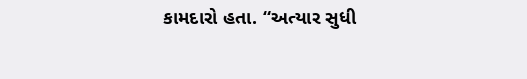કામદારો હતા. “અત્યાર સુધી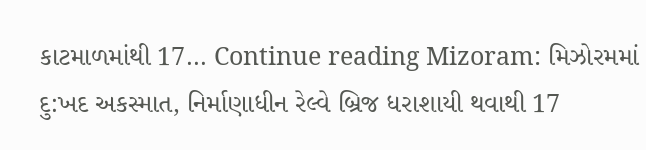કાટમાળમાંથી 17… Continue reading Mizoram: મિઝોરમમાં દુ:ખદ અકસ્માત, નિર્માણાધીન રેલ્વે બ્રિજ ધરાશાયી થવાથી 17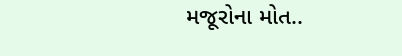મજૂરોના મોત..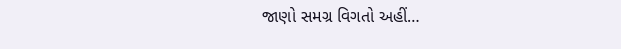જાણો સમગ્ર વિગતો અહીં…